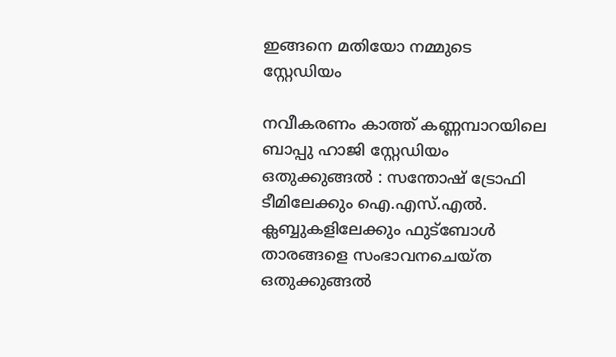ഇങ്ങനെ മതിയോ നമ്മുടെ സ്റ്റേഡിയം

നവീകരണം കാത്ത് കണ്ണമ്പാറയിലെ ബാപ്പു ഹാജി സ്റ്റേഡിയം
ഒതുക്കുങ്ങൽ : സന്തോഷ് ട്രോഫി ടീമിലേക്കും ഐ.എസ്.എൽ. ക്ലബ്ബുകളിലേക്കും ഫുട്ബോൾ താരങ്ങളെ സംഭാവനചെയ്ത ഒതുക്കുങ്ങൽ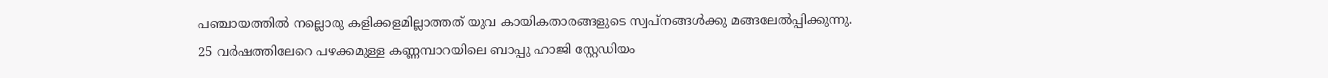പഞ്ചായത്തിൽ നല്ലൊരു കളിക്കളമില്ലാത്തത് യുവ കായികതാരങ്ങളുടെ സ്വപ്നങ്ങൾക്കു മങ്ങലേൽപ്പിക്കുന്നു.
25 വർഷത്തിലേറെ പഴക്കമുള്ള കണ്ണമ്പാറയിലെ ബാപ്പു ഹാജി സ്റ്റേഡിയം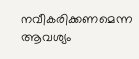നവീകരിക്കണമെന്ന ആവശ്യം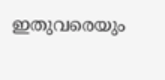ഇതുവരെയും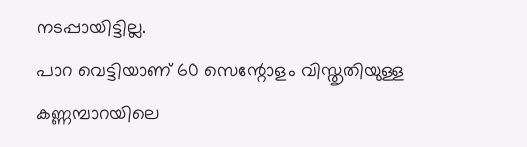നടപ്പായിട്ടില്ല.
പാറ വെട്ടിയാണ് 60 സെന്റോളം വിസ്തൃതിയുള്ള കണ്ണമ്പാറയിലെ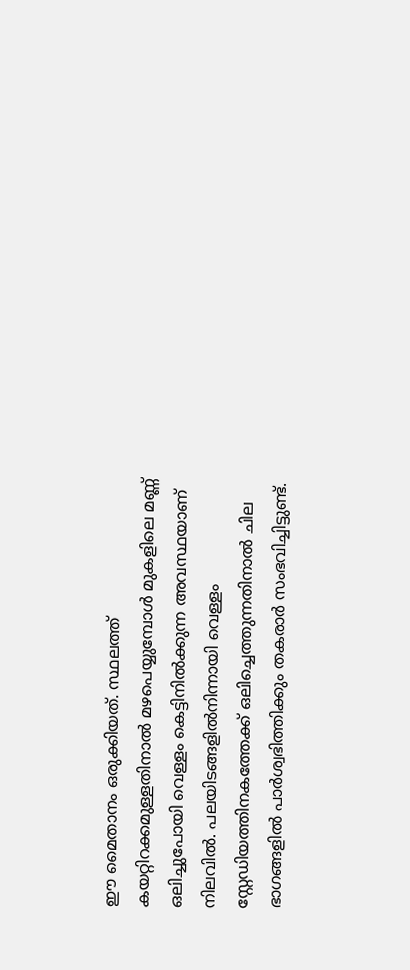ഈ മൈതാനം ഒരുക്കിയത്. സ്ഥലത്ത് കയറ്റിറക്കമുള്ളതിനാൽ മഴപെയ്യുമ്പോൾ മുകളിലെ മണ്ണ് ഒലിച്ചുപോയി വെള്ളം കെട്ടിനിൽക്കുന്ന അവസ്ഥയാണ് നിലവിൽ. പലയിടങ്ങളിൽനിന്നായി വെള്ളം സ്റ്റേഡിയത്തിനകത്തേക്ക് ഒലിച്ചെത്തുന്നതിനാൽ ചില ഭാഗങ്ങളിൽ പാർശ്വഭിത്തിക്കും തകരാർ സംഭവിച്ചിട്ടുണ്ട്.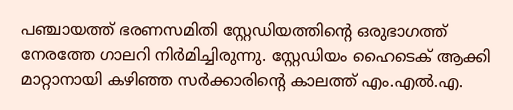പഞ്ചായത്ത് ഭരണസമിതി സ്റ്റേഡിയത്തിന്റെ ഒരുഭാഗത്ത് നേരത്തേ ഗാലറി നിർമിച്ചിരുന്നു. സ്റ്റേഡിയം ഹൈടെക് ആക്കി മാറ്റാനായി കഴിഞ്ഞ സർക്കാരിന്റെ കാലത്ത് എം.എൽ.എ.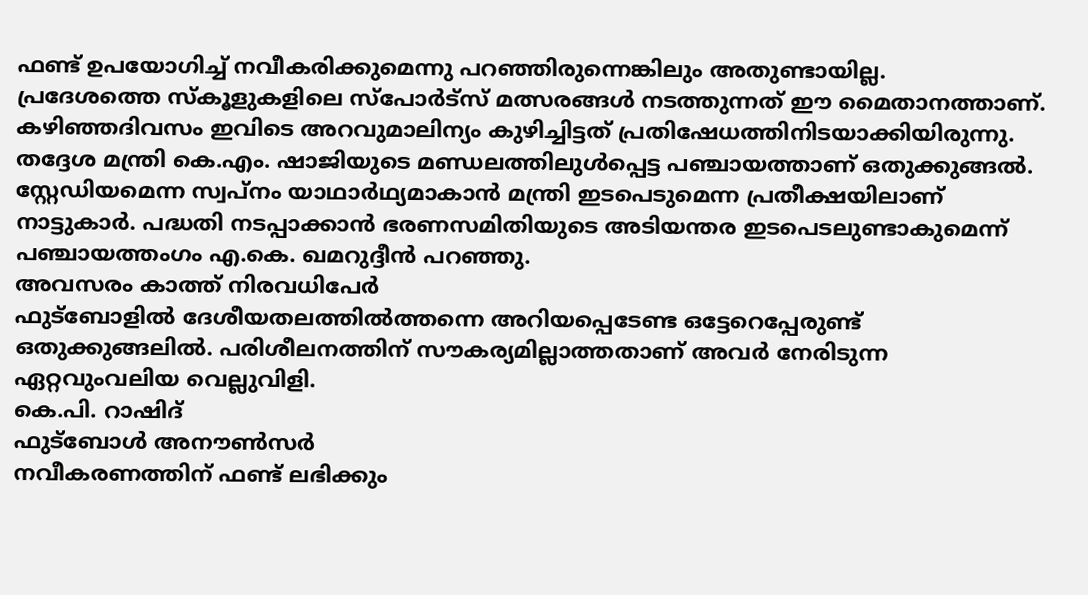ഫണ്ട് ഉപയോഗിച്ച് നവീകരിക്കുമെന്നു പറഞ്ഞിരുന്നെങ്കിലും അതുണ്ടായില്ല.
പ്രദേശത്തെ സ്കൂളുകളിലെ സ്പോർട്സ് മത്സരങ്ങൾ നടത്തുന്നത് ഈ മൈതാനത്താണ്.
കഴിഞ്ഞദിവസം ഇവിടെ അറവുമാലിന്യം കുഴിച്ചിട്ടത് പ്രതിഷേധത്തിനിടയാക്കിയിരുന്നു. തദ്ദേശ മന്ത്രി കെ.എം. ഷാജിയുടെ മണ്ഡലത്തിലുൾപ്പെട്ട പഞ്ചായത്താണ് ഒതുക്കുങ്ങൽ. സ്റ്റേഡിയമെന്ന സ്വപ്നം യാഥാർഥ്യമാകാൻ മന്ത്രി ഇടപെടുമെന്ന പ്രതീക്ഷയിലാണ് നാട്ടുകാർ. പദ്ധതി നടപ്പാക്കാൻ ഭരണസമിതിയുടെ അടിയന്തര ഇടപെടലുണ്ടാകുമെന്ന് പഞ്ചായത്തംഗം എ.കെ. ഖമറുദ്ദീൻ പറഞ്ഞു.
അവസരം കാത്ത് നിരവധിപേർ
ഫുട്ബോളിൽ ദേശീയതലത്തിൽത്തന്നെ അറിയപ്പെടേണ്ട ഒട്ടേറെപ്പേരുണ്ട് ഒതുക്കുങ്ങലിൽ. പരിശീലനത്തിന് സൗകര്യമില്ലാത്തതാണ് അവർ നേരിടുന്ന ഏറ്റവുംവലിയ വെല്ലുവിളി.
കെ.പി. റാഷിദ്
ഫുട്ബോൾ അനൗൺസർ
നവീകരണത്തിന് ഫണ്ട് ലഭിക്കും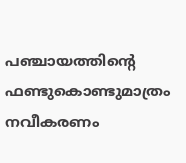പഞ്ചായത്തിന്റെ ഫണ്ടുകൊണ്ടുമാത്രം നവീകരണം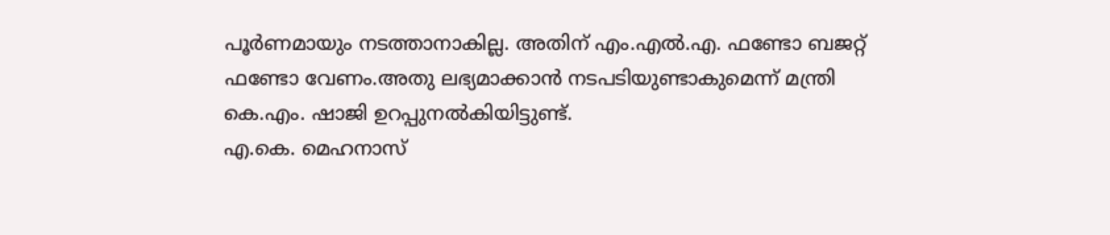പൂർണമായും നടത്താനാകില്ല. അതിന് എം.എൽ.എ. ഫണ്ടോ ബജറ്റ് ഫണ്ടോ വേണം.അതു ലഭ്യമാക്കാൻ നടപടിയുണ്ടാകുമെന്ന് മന്ത്രി കെ.എം. ഷാജി ഉറപ്പുനൽകിയിട്ടുണ്ട്.
എ.കെ. മെഹനാസ്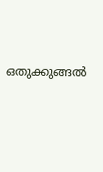ഒതുക്കുങ്ങൽ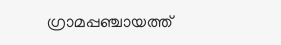ഗ്രാമപ്പഞ്ചായത്ത്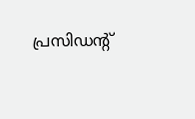പ്രസിഡന്റ്